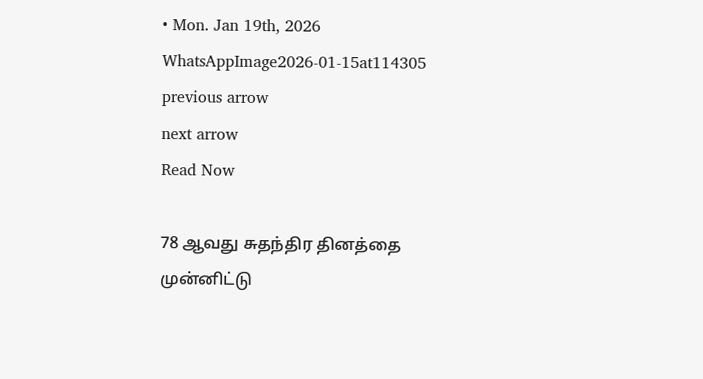• Mon. Jan 19th, 2026
WhatsAppImage2026-01-15at114305
previous arrow
next arrow
Read Now

78 ஆவது சுதந்திர தினத்தை முன்னிட்டு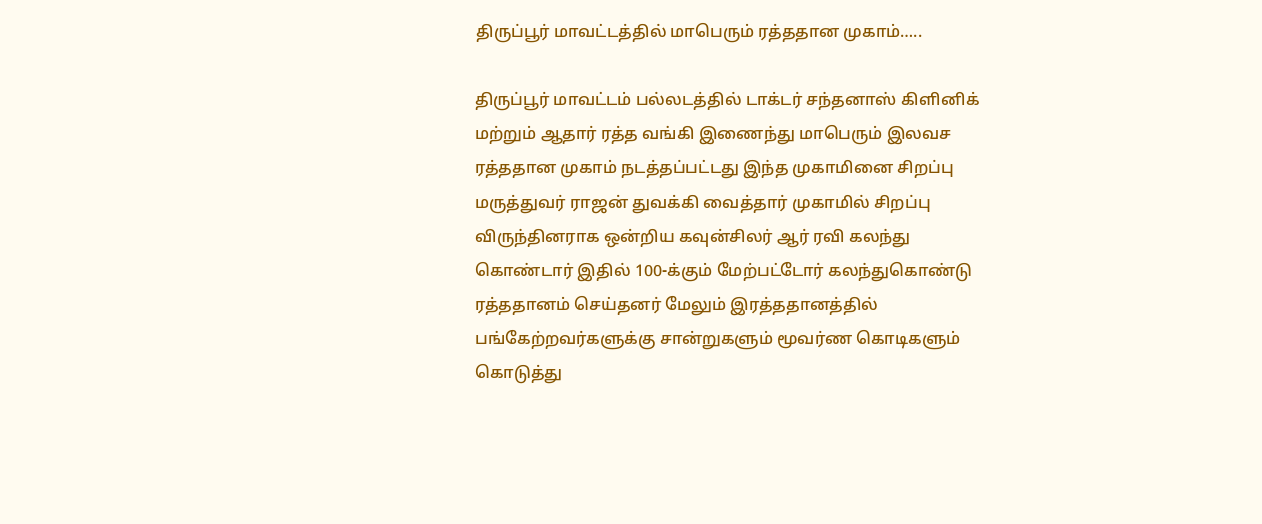திருப்பூர் மாவட்டத்தில் மாபெரும் ரத்ததான முகாம்…..

திருப்பூர் மாவட்டம் பல்லடத்தில் டாக்டர் சந்தனாஸ் கிளினிக் மற்றும் ஆதார் ரத்த வங்கி இணைந்து மாபெரும் இலவச ரத்ததான முகாம் நடத்தப்பட்டது இந்த முகாமினை சிறப்பு மருத்துவர் ராஜன் துவக்கி வைத்தார் முகாமில் சிறப்பு விருந்தினராக ஒன்றிய கவுன்சிலர் ஆர் ரவி கலந்து கொண்டார் இதில் 100-க்கும் மேற்பட்டோர் கலந்துகொண்டு ரத்ததானம் செய்தனர் மேலும் இரத்ததானத்தில் பங்கேற்றவர்களுக்கு சான்றுகளும் மூவர்ண கொடிகளும் கொடுத்து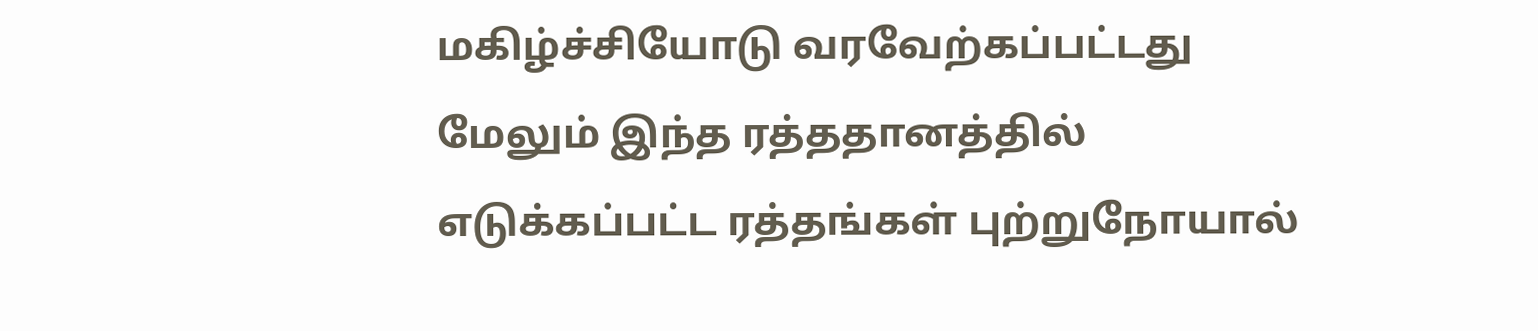மகிழ்ச்சியோடு வரவேற்கப்பட்டது மேலும் இந்த ரத்ததானத்தில் எடுக்கப்பட்ட ரத்தங்கள் புற்றுநோயால்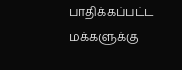பாதிக்கப்பட்ட மக்களுக்கு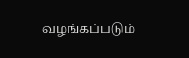வழங்கப்படும்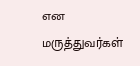என மருத்துவர்கள்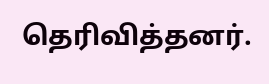தெரிவித்தனர்.